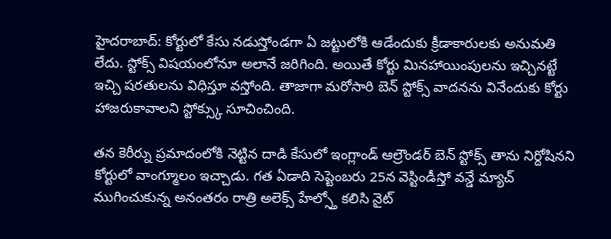హైదరాబాద్: కోర్టులో కేసు నడుస్తోండగా ఏ జట్టులోకి ఆడేందుకు క్రీడాకారులకు అనుమతి లేదు. స్టోక్స్ విషయంలోనూ అలానే జరిగింది. అయితే కోర్టు మినహాయింపులను ఇచ్చినట్టే ఇచ్చి షరతులను విధిస్తూ వస్తోంది. తాజాగా మరోసారి బెన్ స్టోక్స్ వాదనను వినేందుకు కోర్టు హాజరుకావాలని స్టోక్స్కు సూచించింది.

తన కెరీర్ను ప్రమాదంలోకి నెట్టిన దాడి కేసులో ఇంగ్లాండ్ ఆల్రౌండర్ బెన్ స్టోక్స్ తాను నిర్దోషినని కోర్టులో వాంగ్మూలం ఇచ్చాడు. గత ఏడాది సెప్టెంబరు 25న వెస్టిండీస్తో వన్డే మ్యాచ్ ముగించుకున్న అనంతరం రాత్రి అలెక్స్ హేల్స్తో కలిసి నైట్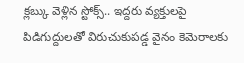క్లబ్కు వెళ్లిన స్టోక్స్.. ఇద్దరు వ్యక్తులపై పిడిగుద్దులతో విరుచుకుపడ్డ వైనం కెమెరాలకు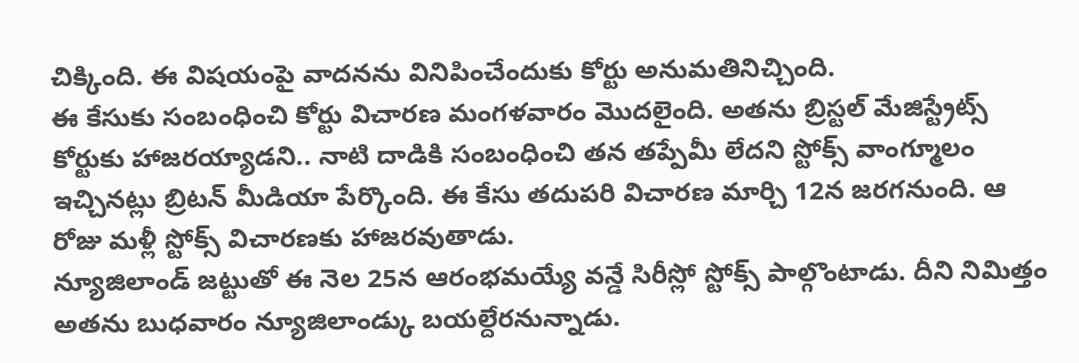చిక్కింది. ఈ విషయంపై వాదనను వినిపించేందుకు కోర్టు అనుమతినిచ్చింది.
ఈ కేసుకు సంబంధించి కోర్టు విచారణ మంగళవారం మొదలైంది. అతను బ్రిస్టల్ మేజిస్ట్రేట్స్ కోర్టుకు హాజరయ్యాడని.. నాటి దాడికి సంబంధించి తన తప్పేమీ లేదని స్టోక్స్ వాంగ్మూలం ఇచ్చినట్లు బ్రిటన్ మీడియా పేర్కొంది. ఈ కేసు తదుపరి విచారణ మార్చి 12న జరగనుంది. ఆ రోజు మళ్లీ స్టోక్స్ విచారణకు హాజరవుతాడు.
న్యూజిలాండ్ జట్టుతో ఈ నెల 25న ఆరంభమయ్యే వన్డే సిరీస్లో స్టోక్స్ పాల్గొంటాడు. దీని నిమిత్తం అతను బుధవారం న్యూజిలాండ్కు బయల్దేరనున్నాడు.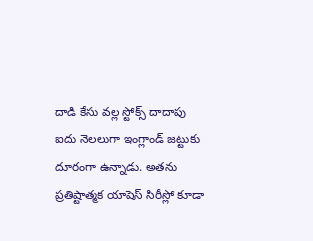దాడి కేసు వల్ల స్టోక్స్ దాదాపు ఐదు నెలలుగా ఇంగ్లాండ్ జట్టుకు దూరంగా ఉన్నాడు. అతను ప్రతిష్టాత్మక యాషెస్ సిరీస్లో కూడా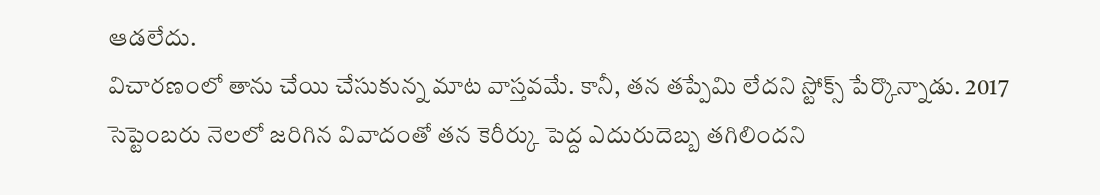ఆడలేదు.
విచారణంలో తాను చేయి చేసుకున్న మాట వాస్తవమే. కానీ, తన తప్పేమి లేదని స్టోక్స్ పేర్కొన్నాడు. 2017 సెప్టెంబరు నెలలో జరిగిన వివాదంతో తన కెరీర్కు పెద్ద ఎదురుదెబ్బ తగిలిందని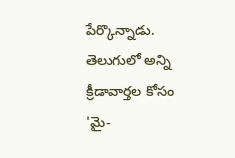పేర్కొన్నాడు.
తెలుగులో అన్ని క్రీడావార్తల కోసం 'మై-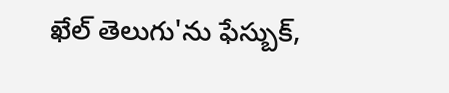ఖేల్ తెలుగు'ను ఫేస్బుక్,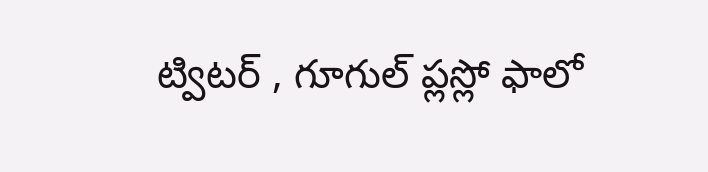ట్విటర్ , గూగుల్ ప్లస్లో ఫాలో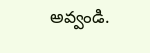అవ్వండి.